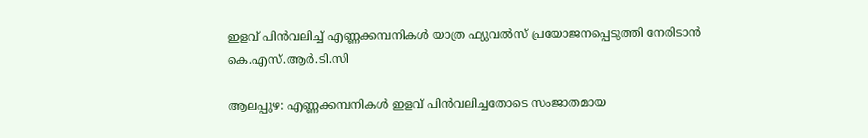ഇളവ് പിൻവലിച്ച് എണ്ണക്കമ്പനികൾ യാത്ര ഫ്യുവൽസ് പ്രയോജനപ്പെടുത്തി നേരിടാൻ കെ.എസ്.ആർ.ടി.സി

ആലപ്പുഴ: എണ്ണക്കമ്പനികൾ ഇളവ് പിൻവലിച്ചതോടെ സംജാതമായ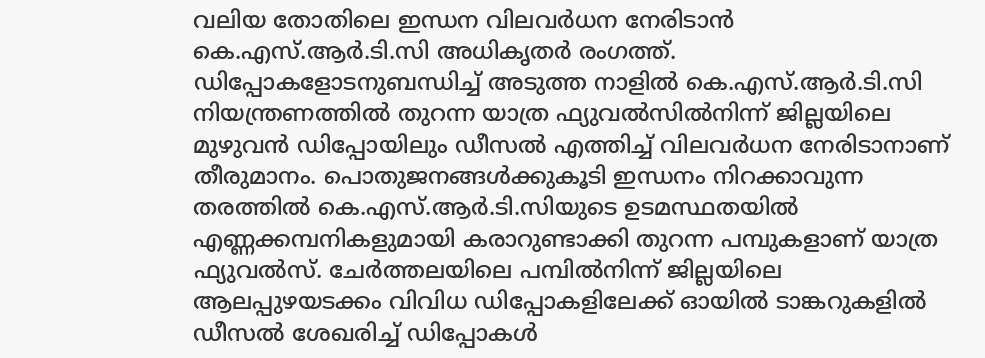വലിയ തോതിലെ ഇന്ധന വിലവർധന നേരിടാൻ കെ.എസ്.ആർ.ടി.സി അധികൃതർ രംഗത്ത്. ഡിപ്പോകളോടനുബന്ധിച്ച് അടുത്ത നാളിൽ കെ.എസ്.ആർ.ടി.സി നിയന്ത്രണത്തിൽ തുറന്ന യാത്ര ഫ്യുവൽസിൽനിന്ന് ജില്ലയിലെ മുഴുവൻ ഡിപ്പോയിലും ഡീസൽ എത്തിച്ച് വിലവർധന നേരിടാനാണ് തീരുമാനം. പൊതുജനങ്ങൾക്കുകൂടി ഇന്ധനം നിറക്കാവുന്ന തരത്തിൽ കെ.എസ്.ആർ.ടി.സിയുടെ ഉടമസ്ഥതയിൽ എണ്ണക്കമ്പനികളുമായി കരാറുണ്ടാക്കി തുറന്ന പമ്പുകളാണ് യാത്ര ഫ്യുവൽസ്. ചേർത്തലയിലെ പമ്പിൽനിന്ന് ജില്ലയിലെ ആലപ്പുഴയടക്കം വിവിധ ഡിപ്പോകളിലേക്ക് ഓയിൽ ടാങ്കറുകളിൽ ഡീസൽ ശേഖരിച്ച് ഡിപ്പോകൾ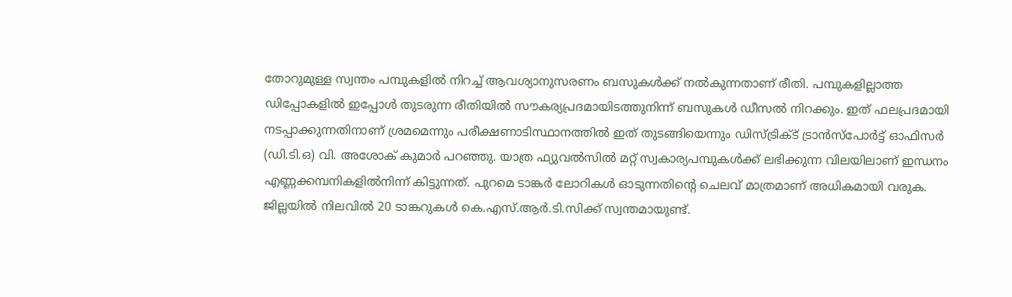തോറുമുള്ള സ്വന്തം പമ്പുകളിൽ നിറച്ച് ആവശ്യാനുസരണം ബസുകൾക്ക് നൽകുന്നതാണ് രീതി. പമ്പുകളില്ലാത്ത ഡിപ്പോകളിൽ ഇപ്പോൾ തുടരുന്ന രീതിയിൽ സൗകര്യപ്രദമായിടത്തുനിന്ന് ബസുകൾ ഡീസൽ നിറക്കും. ഇത് ഫലപ്രദമായി നടപ്പാക്കുന്നതിനാണ് ശ്രമമെന്നും പരീക്ഷണാടിസ്ഥാനത്തിൽ ഇത് തുടങ്ങിയെന്നും ഡിസ്ട്രിക്ട് ട്രാൻസ്പോർട്ട് ഓഫിസർ (ഡി.ടി.ഒ) വി. അശോക് കുമാർ പറഞ്ഞു. യാത്ര ഫ്യുവൽസിൽ മറ്റ് സ്വകാര്യപമ്പുകൾക്ക് ലഭിക്കുന്ന വിലയിലാണ് ഇന്ധനം എണ്ണക്കമ്പനികളിൽനിന്ന് കിട്ടുന്നത്. പുറമെ ടാങ്കർ ലോറികൾ ഓടുന്നതിന്‍റെ ചെലവ് മാത്രമാണ് അധികമായി വരുക. ജില്ലയിൽ നിലവിൽ 20 ടാങ്കറുകൾ കെ.എസ്.ആർ.ടി.സിക്ക് സ്വന്തമായുണ്ട്.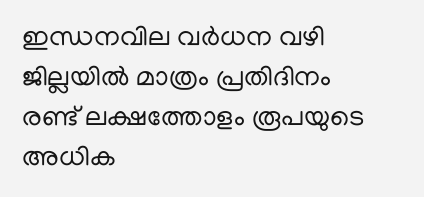ഇന്ധനവില വർധന വഴി ജില്ലയിൽ മാത്രം പ്രതിദിനം രണ്ട് ലക്ഷത്തോളം രൂപയുടെ അധിക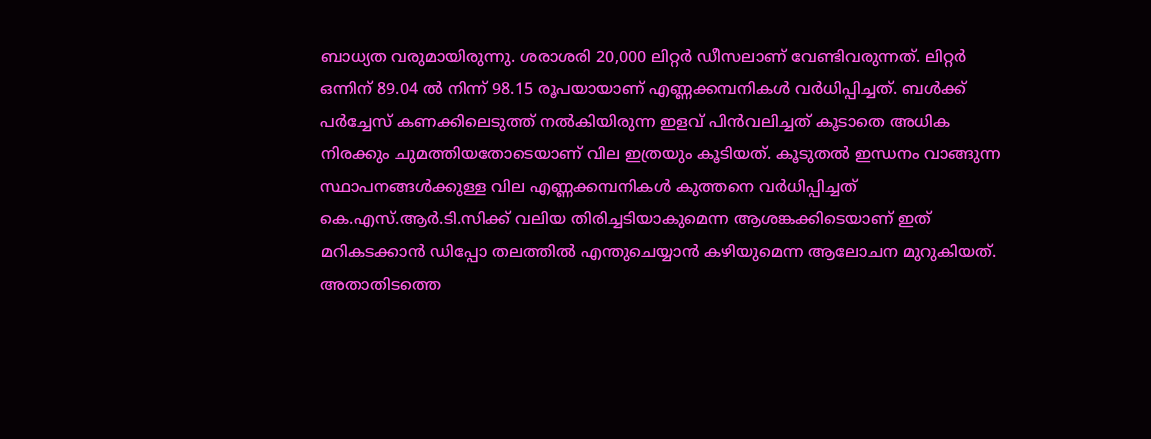ബാധ്യത വരുമായിരുന്നു. ശരാശരി 20,000 ലിറ്റർ ഡീസലാണ് വേണ്ടിവരുന്നത്. ലിറ്റർ ഒന്നിന് 89.04 ൽ നിന്ന് 98.15 രൂപയായാണ് എണ്ണക്കമ്പനികൾ വർധിപ്പിച്ചത്. ബൾക്ക് പർച്ചേസ് കണക്കിലെടുത്ത് നൽകിയിരുന്ന ഇളവ് പിൻവലിച്ചത് കൂടാതെ അധിക നിരക്കും ചുമത്തിയതോടെയാണ് വില ഇത്രയും കൂടിയത്. കൂടുതൽ ഇന്ധനം വാങ്ങുന്ന സ്ഥാപനങ്ങൾക്കുള്ള വില എണ്ണക്കമ്പനികൾ കുത്തനെ വർധിപ്പിച്ചത് കെ.എസ്.ആർ.ടി.സിക്ക് വലിയ തിരിച്ചടിയാകുമെന്ന ആശങ്കക്കിടെയാണ് ഇത് മറികടക്കാൻ ഡിപ്പോ തലത്തിൽ എന്തുചെയ്യാൻ കഴിയുമെന്ന ആലോചന മുറുകിയത്. അതാതിടത്തെ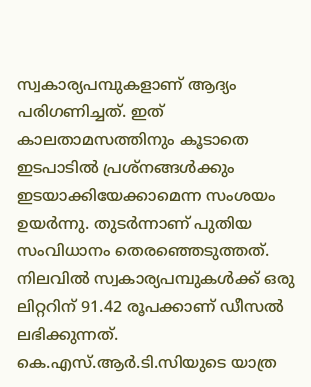സ്വകാര്യപമ്പുകളാണ് ആദ്യം പരിഗണിച്ചത്. ഇത് കാലതാമസത്തിനും കൂടാതെ ഇടപാടിൽ പ്രശ്നങ്ങൾക്കും ഇടയാക്കിയേക്കാമെന്ന സംശയം ഉയർന്നു. തുടർന്നാണ് പുതിയ സംവിധാനം തെരഞ്ഞെടുത്തത്. നിലവിൽ സ്വകാര്യപമ്പുകൾക്ക് ഒരു ലിറ്ററിന് 91.42 രൂപക്കാണ് ഡീസൽ ലഭിക്കുന്നത്. കെ.എസ്.ആർ.ടി.സിയുടെ യാത്ര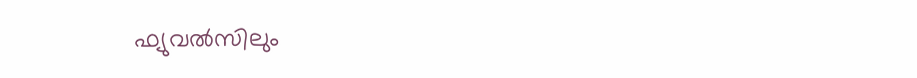ഫ്യുവൽസിലും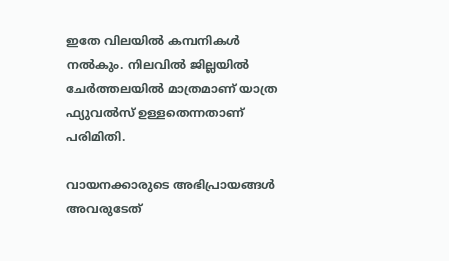ഇതേ വിലയിൽ കമ്പനികൾ നൽകും. നിലവിൽ ജില്ലയിൽ ചേർത്തലയിൽ മാത്രമാണ് യാത്ര ഫ്യുവൽസ് ഉള്ളതെന്നതാണ് പരിമിതി.

വായനക്കാരുടെ അഭിപ്രായങ്ങള്‍ അവരുടേത്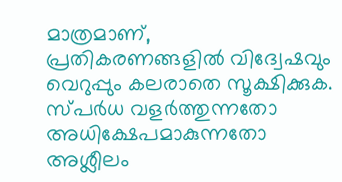മാത്രമാണ്, പ്രതികരണങ്ങളിൽ വിദ്വേഷവും വെറുപ്പും കലരാതെ സൂക്ഷിക്കുക. സ്പർധ വളർത്തുന്നതോ അധിക്ഷേപമാകുന്നതോ അശ്ലീലം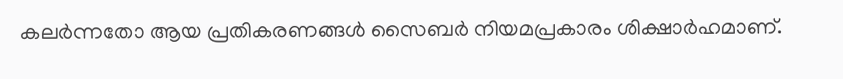കലർന്നതോ ആയ പ്രതികരണങ്ങൾ സൈബർ നിയമപ്രകാരം ശിക്ഷാർഹമാണ്.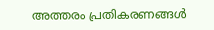അത്തരം പ്രതികരണങ്ങൾ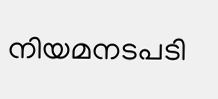നിയമനടപടി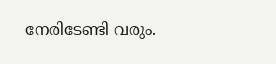നേരിടേണ്ടി വരും.